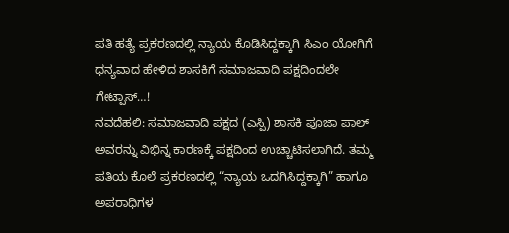ಪತಿ ಹತ್ಯೆ ಪ್ರಕರಣದಲ್ಲಿ ನ್ಯಾಯ ಕೊಡಿಸಿದ್ದಕ್ಕಾಗಿ ಸಿಎಂ ಯೋಗಿಗೆ ಧನ್ಯವಾದ ಹೇಳಿದ ಶಾಸಕಿಗೆ ಸಮಾಜವಾದಿ ಪಕ್ಷದಿಂದಲೇ ಗೇಟ್ಪಾಸ್…!
ನವದೆಹಲಿ: ಸಮಾಜವಾದಿ ಪಕ್ಷದ (ಎಸ್ಪಿ) ಶಾಸಕಿ ಪೂಜಾ ಪಾಲ್ ಅವರನ್ನು ವಿಭಿನ್ನ ಕಾರಣಕ್ಕೆ ಪಕ್ಷದಿಂದ ಉಚ್ಚಾಟಿಸಲಾಗಿದೆ. ತಮ್ಮ ಪತಿಯ ಕೊಲೆ ಪ್ರಕರಣದಲ್ಲಿ “ನ್ಯಾಯ ಒದಗಿಸಿದ್ದಕ್ಕಾಗಿ” ಹಾಗೂ ಅಪರಾಧಿಗಳ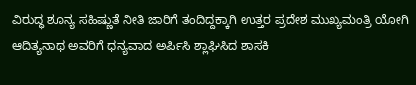ವಿರುದ್ಧ ಶೂನ್ಯ ಸಹಿಷ್ಣುತೆ ನೀತಿ ಜಾರಿಗೆ ತಂದಿದ್ದಕ್ಕಾಗಿ ಉತ್ತರ ಪ್ರದೇಶ ಮುಖ್ಯಮಂತ್ರಿ ಯೋಗಿ ಆದಿತ್ಯನಾಥ ಅವರಿಗೆ ಧನ್ಯವಾದ ಅರ್ಪಿಸಿ ಶ್ಲಾಘಿಸಿದ ಶಾಸಕಿ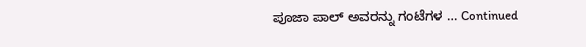ಪೂಜಾ ಪಾಲ್ ಅವರನ್ನು ಗಂಟೆಗಳ … Continued